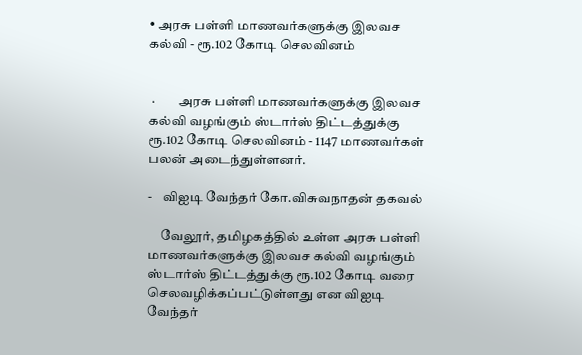• அரசு பள்ளி மாணவர்களுக்கு இலவச கல்வி - ரூ.102 கோடி செலவினம்


 ·         அரசு பள்ளி மாணவர்களுக்கு இலவச கல்வி வழங்கும் ஸ்டார்ஸ் திட்டத்துக்கு ரூ.102 கோடி செலவினம் - 1147 மாணவர்கள் பலன் அடைந்துள்ளனர்.

-    விஐடி வேந்தர் கோ.விசுவநாதன் தகவல்

     வேலூர், தமிழகத்தில் உள்ள அரசு பள்ளி மாணவர்களுக்கு இலவச கல்வி வழங்கும் ஸ்டார்ஸ் திட்டத்துக்கு ரூ.102 கோடி வரை செலவழிக்கப்பட்டுள்ளது என விஐடி வேந்தர்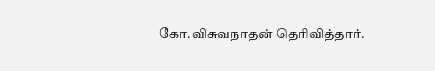கோ.விசுவநாதன் தெரிவித்தார்.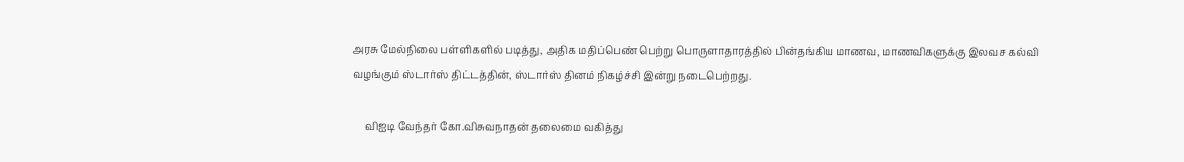அரசு மேல்நிலை பள்ளிகளில் படித்து, அதிக மதிப்பெண் பெற்று பொருளாதாரத்தில் பின்தங்கிய மாணவ, மாணவிகளுக்கு இலவச கல்வி வழங்கும் ஸ்டார்ஸ் திட்டத்தின், ஸ்டார்ஸ் தினம் நிகழ்ச்சி இன்று நடைபெற்றது.

     விஐடி வேந்தர் கோ.விசுவநாதன் தலைமை வகித்து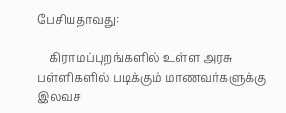பேசியதாவது:

    கிராமப்புறங்களில் உள்ள அரசு பள்ளிகளில் படிக்கும் மாணவர்களுக்கு இலவச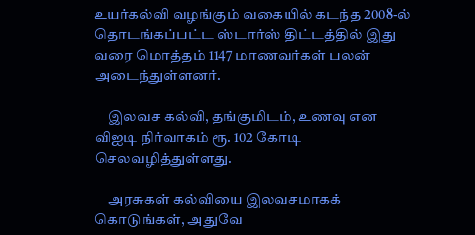உயர்கல்வி வழங்கும் வகையில் கடந்த 2008-ல் தொடங்கப்பட்ட ஸ்டார்ஸ் திட்டத்தில் இது வரை மொத்தம் 1147 மாணவர்கள் பலன் அடைந்துள்ளனர்.

     இலவச கல்வி, தங்குமிடம், உணவு என விஐடி நிர்வாகம் ரூ. 102 கோடி  செலவழித்துள்ளது.

     அரசுகள் கல்வியை இலவசமாகக் கொடுங்கள், அதுவே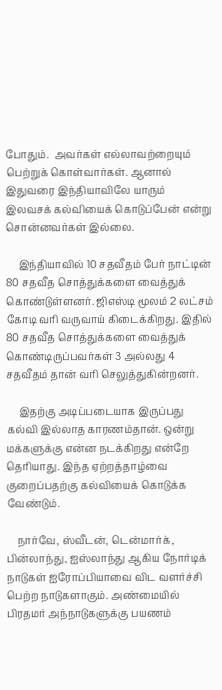போதும்.  அவர்கள் எல்லாவற்றையும் பெற்றுக் கொள்வார்கள். ஆனால் இதுவரை இந்தியாவிலே யாரும் இலவசக் கல்வியைக் கொடுப்பேன் என்று சொன்னவர்கள் இல்லை.

     இந்தியாவில் 10 சதவீதம் பேர் நாட்டின் 80 சதவீத சொத்துக்களை வைத்துக் கொண்டுள்ளனர். ஜிஎஸ்டி மூலம் 2 லட்சம் கோடி வரி வருவாய் கிடைக்கிறது. இதில் 80 சதவீத சொத்துக்களை வைத்துக் கொண்டிருப்பவர்கள் 3 அல்லது 4 சதவீதம் தான் வரி செலுத்துகின்றனர்.

     இதற்கு அடிப்படையாக இருப்பது கல்வி இல்லாத காரணம்தான். ஒன்று மக்களுக்கு என்ன நடக்கிறது என்றே தெரியாது. இந்த ஏற்றத்தாழ்வை குறைப்பதற்கு கல்வியைக் கொடுக்க வேண்டும்.

    நார்வே, ஸ்வீடன், டென்மார்க், பின்லாந்து, ஐஸ்லாந்து ஆகிய நோர்டிக் நாடுகள் ஐரோப்பியாவை விட வளர்ச்சி பெற்ற நாடுகளாகும். அண்மையில் பிரதமர் அந்நாடுகளுக்கு பயணம்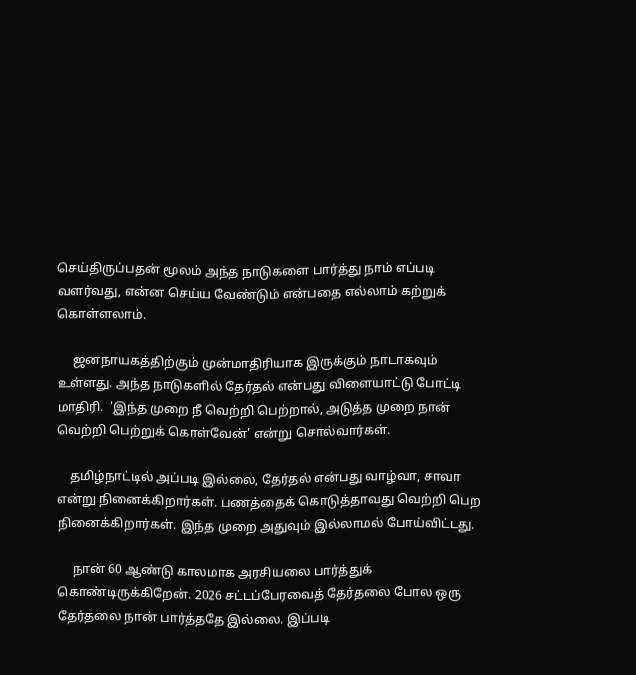செய்திருப்பதன் மூலம் அந்த நாடுகளை பார்த்து நாம் எப்படி வளர்வது, என்ன செய்ய வேண்டும் என்பதை எல்லாம் கற்றுக் கொள்ளலாம்.

     ஜனநாயகத்திற்கும் முன்மாதிரியாக இருக்கும் நாடாகவும் உள்ளது. அந்த நாடுகளில் தேர்தல் என்பது விளையாட்டு போட்டி மாதிரி.  'இந்த முறை நீ வெற்றி பெற்றால், அடுத்த முறை நான் வெற்றி பெற்றுக் கொள்வேன்' என்று சொல்வார்கள்.

    தமிழ்நாட்டில் அப்படி இல்லை, தேர்தல் என்பது வாழ்வா, சாவா என்று நினைக்கிறார்கள். பணத்தைக் கொடுத்தாவது வெற்றி பெற நினைக்கிறார்கள். இந்த முறை அதுவும் இல்லாமல் போய்விட்டது.

     நான் 60 ஆண்டு காலமாக அரசியலை பார்த்துக் கொண்டிருக்கிறேன். 2026 சட்டப்பேரவைத் தேர்தலை போல ஒரு தேர்தலை நான் பார்த்ததே இல்லை. இப்படி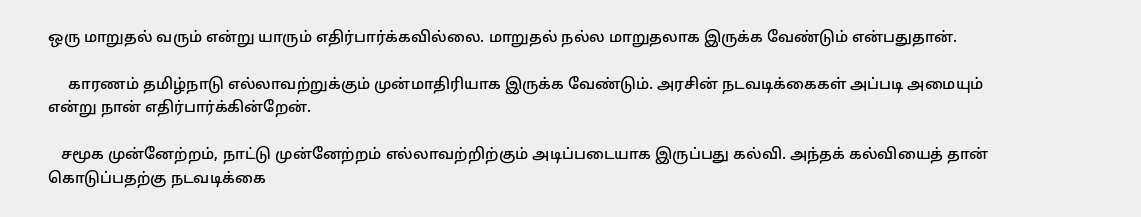ஒரு மாறுதல் வரும் என்று யாரும் எதிர்பார்க்கவில்லை. மாறுதல் நல்ல மாறுதலாக இருக்க வேண்டும் என்பதுதான்.

     காரணம் தமிழ்நாடு எல்லாவற்றுக்கும் முன்மாதிரியாக இருக்க வேண்டும். அரசின் நடவடிக்கைகள் அப்படி அமையும் என்று நான் எதிர்பார்க்கின்றேன்.

   சமூக முன்னேற்றம், நாட்டு முன்னேற்றம் எல்லாவற்றிற்கும் அடிப்படையாக இருப்பது கல்வி. அந்தக் கல்வியைத் தான் கொடுப்பதற்கு நடவடிக்கை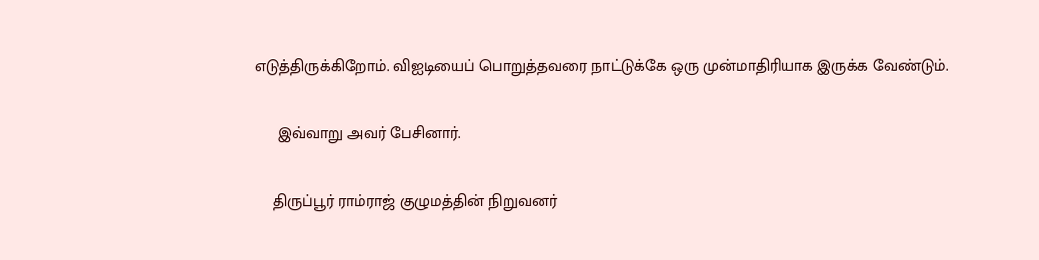எடுத்திருக்கிறோம். விஐடியைப் பொறுத்தவரை நாட்டுக்கே ஒரு முன்மாதிரியாக இருக்க வேண்டும்.

     இவ்வாறு அவர் பேசினார்.

    திருப்பூர் ராம்ராஜ் குழுமத்தின் நிறுவனர்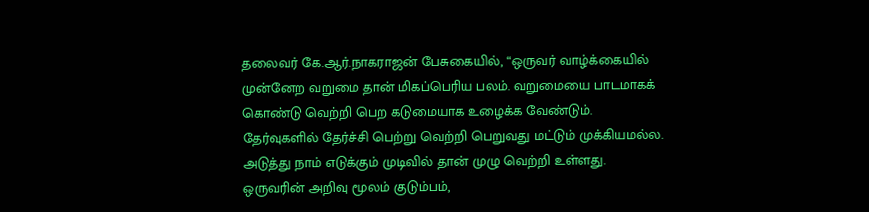தலைவர் கே.ஆர்.நாகராஜன் பேசுகையில், “ஒருவர் வாழ்க்கையில் முன்னேற வறுமை தான் மிகப்பெரிய பலம். வறுமையை பாடமாகக் கொண்டு வெற்றி பெற கடுமையாக உழைக்க வேண்டும். தேர்வுகளில் தேர்ச்சி பெற்று வெற்றி பெறுவது மட்டும் முக்கியமல்ல. அடுத்து நாம் எடுக்கும் முடிவில் தான் முழு வெற்றி உள்ளது. ஒருவரின் அறிவு மூலம் குடும்பம்,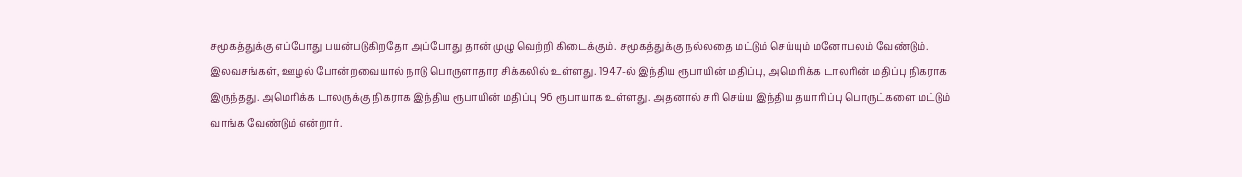சமூகத்துக்கு எப்போது பயன்படுகிறதோ அப்போது தான் முழு வெற்றி கிடைக்கும். சமூகத்துக்கு நல்லதை மட்டும் செய்யும் மனோபலம் வேண்டும். இலவசங்கள், ஊழல் போன்றவையால் நாடு பொருளாதார சிக்கலில் உள்ளது. 1947-ல் இந்திய ரூபாயின் மதிப்பு, அமெரிக்க டாலரின் மதிப்பு நிகராக இருந்தது. அமெரிக்க டாலருக்கு நிகராக இந்திய ரூபாயின் மதிப்பு 96 ரூபாயாக உள்ளது. அதனால் சரி செய்ய இந்திய தயாரிப்பு பொருட்களை மட்டும் வாங்க வேண்டும் என்றார்.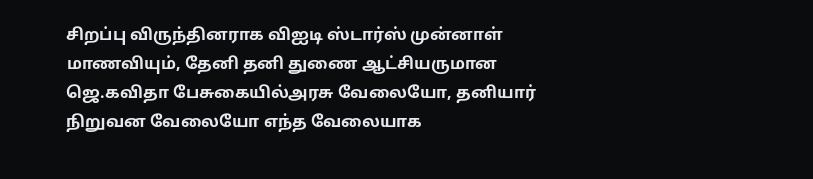சிறப்பு விருந்தினராக விஐடி ஸ்டார்ஸ் முன்னாள் மாணவியும், தேனி தனி துணை ஆட்சியருமான ஜெ.கவிதா பேசுகையில்அரசு வேலையோ, தனியார் நிறுவன வேலையோ எந்த வேலையாக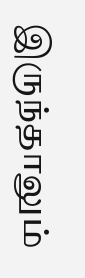இருந்தாலும்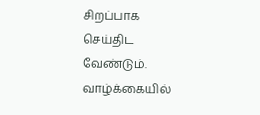சிறப்பாக செய்திட வேண்டும். வாழ்க்கையில்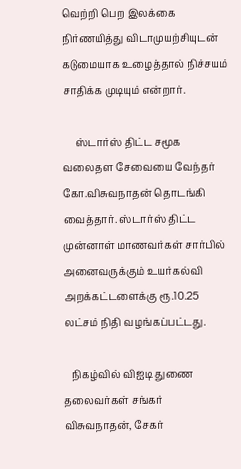வெற்றி பெற இலக்கை நிர்ணயித்து விடாமுயற்சியுடன் கடுமையாக உழைத்தால் நிச்சயம் சாதிக்க முடியும் என்றார்.

     ஸ்டார்ஸ் திட்ட சமூக வலைதள சேவையை வேந்தர் கோ.விசுவநாதன் தொடங்கி வைத்தார். ஸ்டார்ஸ் திட்ட முன்னாள் மாணவர்கள் சார்பில் அனைவருக்கும் உயர்கல்வி அறக்கட்டளைக்கு ரூ.10.25 லட்சம் நிதி வழங்கப்பட்டது.

   நிகழ்வில் விஐடி துணை தலைவர்கள் சங்கர் விசுவநாதன், சேகர்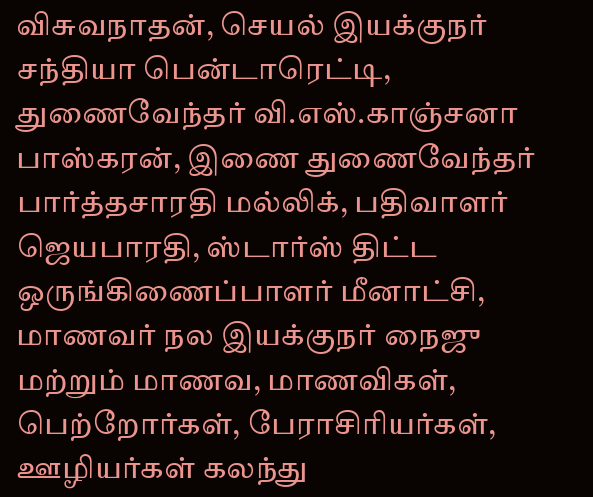விசுவநாதன், செயல் இயக்குநர் சந்தியா பென்டாரெட்டி,  துணைவேந்தர் வி.எஸ்.காஞ்சனா பாஸ்கரன், இணை துணைவேந்தர் பார்த்தசாரதி மல்லிக், பதிவாளர் ஜெயபாரதி, ஸ்டார்ஸ் திட்ட ஒருங்கிணைப்பாளர் மீனாட்சி, மாணவர் நல இயக்குநர் நைஜு மற்றும் மாணவ, மாணவிகள், பெற்றோர்கள், பேராசிரியர்கள், ஊழியர்கள் கலந்து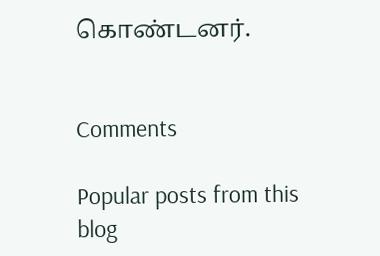கொண்டனர்.


Comments

Popular posts from this blog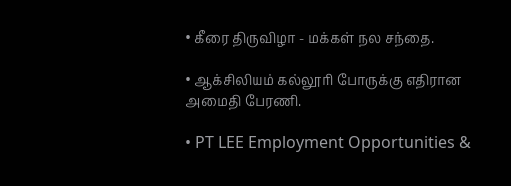• கீரை திருவிழா - மக்கள் நல சந்தை.

• ஆக்சிலியம் கல்லூரி போருக்கு எதிரான அமைதி பேரணி.

• PT LEE Employment Opportunities &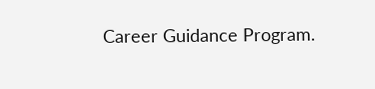Career Guidance Program.